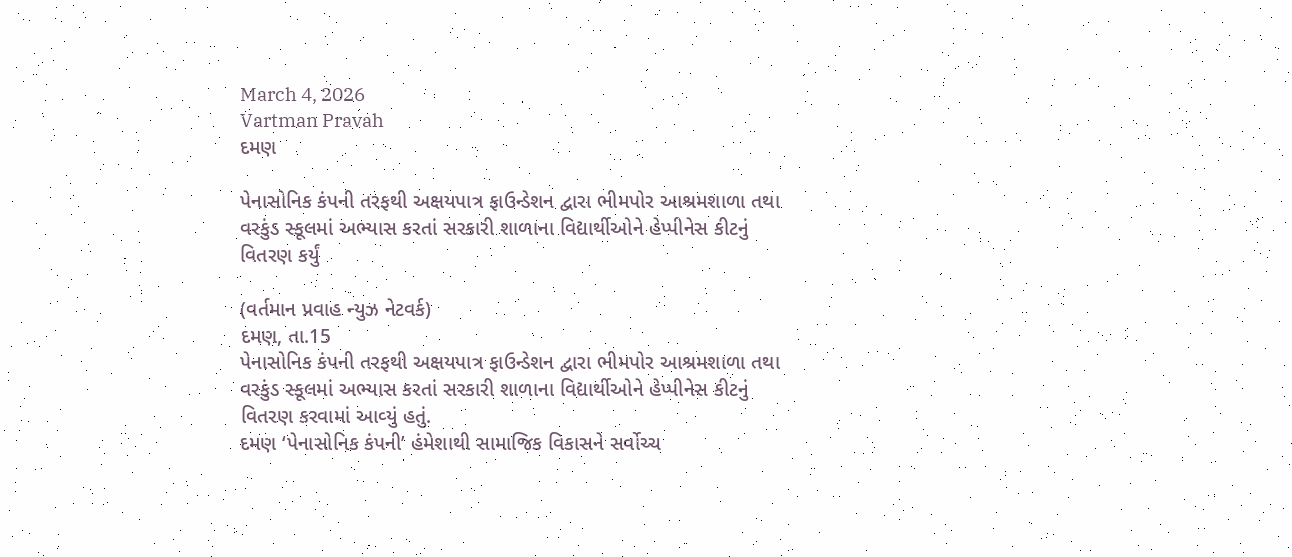March 4, 2026
Vartman Pravah
દમણ

પેનાસોનિક કંપની તરફથી અક્ષયપાત્ર ફાઉન્‍ડેશન દ્વારા ભીમપોર આશ્રમશાળા તથા વરકુંડ સ્‍કૂલમાં અભ્‍યાસ કરતાં સરકારી શાળાના વિદ્યાર્થીઓને હેપ્‍પીનેસ કીટનું વિતરણ કર્યું

(વર્તમાન પ્રવાહ ન્‍યુઝ નેટવર્ક)
દમણ, તા.15
પેનાસોનિક કંપની તરફથી અક્ષયપાત્ર ફાઉન્‍ડેશન દ્વારા ભીમપોર આશ્રમશાળા તથા વરકુંડ સ્‍કૂલમાં અભ્‍યાસ કરતાં સરકારી શાળાના વિદ્યાર્થીઓને હેપ્‍પીનેસ કીટનું વિતરણ કરવામાં આવ્‍યું હતું.
દમણ ‘પેનાસોનિક કંપની’ હંમેશાથી સામાજિક વિકાસને સર્વોચ્‍ચ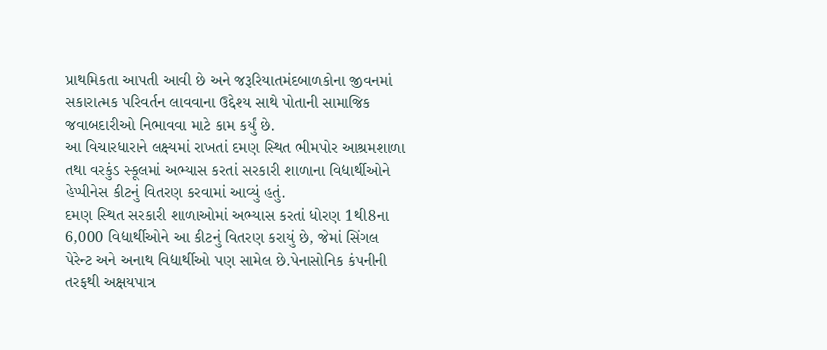પ્રાથમિકતા આપતી આવી છે અને જરૂરિયાતમંદબાળકોના જીવનમાં સકારાત્‍મક પરિવર્તન લાવવાના ઉદ્દેશ્‍ય સાથે પોતાની સામાજિક જવાબદારીઓ નિભાવવા માટે કામ કર્યું છે.
આ વિચારધારાને લક્ષ્યમાં રાખતાં દમણ સ્‍થિત ભીમપોર આશ્રમશાળા તથા વરકુંડ સ્‍કૂલમાં અભ્‍યાસ કરતાં સરકારી શાળાના વિદ્યાર્થીઓને હેપ્‍પીનેસ કીટનું વિતરણ કરવામાં આવ્‍યું હતું.
દમણ સ્‍થિત સરકારી શાળાઓમાં અભ્‍યાસ કરતાં ધોરણ 1થી8ના 6,000 વિદ્યાર્થીઓને આ કીટનું વિતરણ કરાયું છે, જેમાં સિંગલ પેરેન્‍ટ અને અનાથ વિદ્યાર્થીઓ પણ સામેલ છે.પેનાસોનિક કંપનીની તરફથી અક્ષયપાત્ર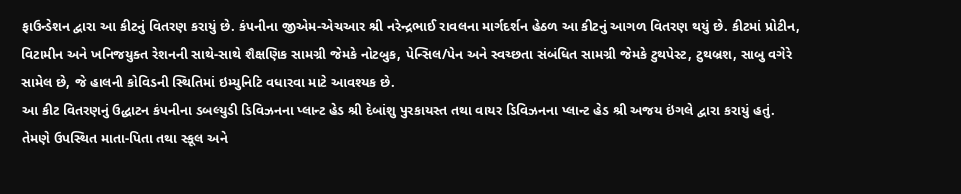ફાઉન્‍ડેશન દ્વારા આ કીટનું વિતરણ કરાયું છે. કંપનીના જીએમ-એચઆર શ્રી નરેન્‍દ્રભાઈ રાવલના માર્ગદર્શન હેઠળ આ કીટનું આગળ વિતરણ થયું છે. કીટમાં પ્રોટીન, વિટામીન અને ખનિજયુક્‍ત રેશનની સાથે-સાથે શૈક્ષણિક સામગ્રી જેમકે નોટબુક, પેન્‍સિલ/પેન અને સ્‍વચ્‍છતા સંબંધિત સામગ્રી જેમકે ટુથપેસ્‍ટ, ટુથબ્રશ, સાબુ વગેરે સામેલ છે, જે હાલની કોવિડની સ્‍થિતિમાં ઇમ્‍યુનિટિ વધારવા માટે આવશ્‍યક છે.
આ કીટ વિતરણનું ઉદ્ધાટન કંપનીના ડબલ્‍યુડી ડિવિઝનના પ્‍લાન્‍ટ હેડ શ્રી દેબાંશુ પુરકાયસ્‍ત તથા વાયર ડિવિઝનના પ્‍લાન્‍ટ હેડ શ્રી અજય ઇંગલે દ્વારા કરાયું હતું. તેમણે ઉપસ્‍થિત માતા-પિતા તથા સ્‍કૂલ અને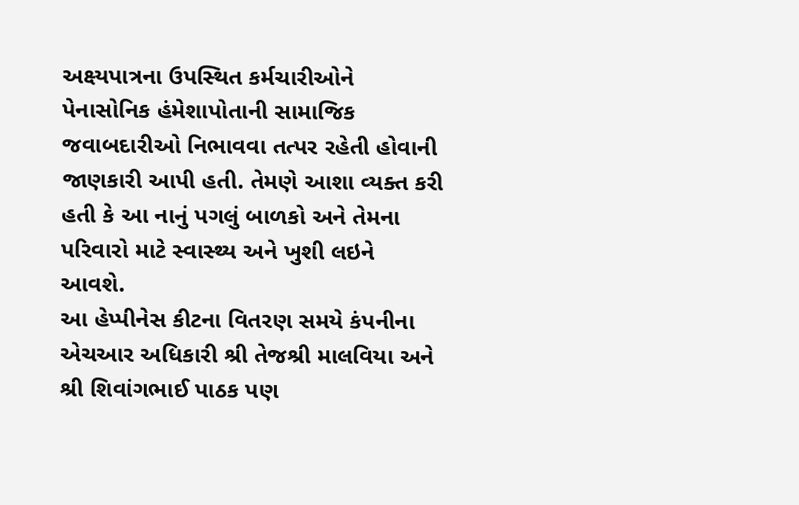અક્ષ્યપાત્રના ઉપસ્‍થિત કર્મચારીઓને પેનાસોનિક હંમેશાપોતાની સામાજિક જવાબદારીઓ નિભાવવા તત્‍પર રહેતી હોવાની જાણકારી આપી હતી. તેમણે આશા વ્‍યક્‍ત કરી હતી કે આ નાનું પગલું બાળકો અને તેમના પરિવારો માટે સ્‍વાસ્‍થ્‍ય અને ખુશી લઇને આવશે.
આ હેપ્‍પીનેસ કીટના વિતરણ સમયે કંપનીના એચઆર અધિકારી શ્રી તેજશ્રી માલવિયા અને શ્રી શિવાંગભાઈ પાઠક પણ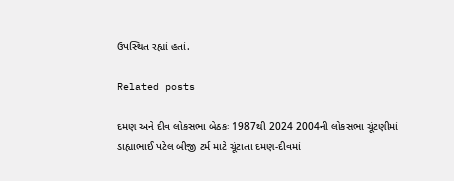ઉપસ્‍થિત રહ્યાં હતાં.

Related posts

દમણ અને દીવ લોકસભા બેઠકઃ 1987થી 2024 2004ની લોકસભા ચૂંટણીમાં ડાહ્યાભાઈ પટેલ બીજી ટર્મ માટે ચૂંટાતા દમણ-દીવમાં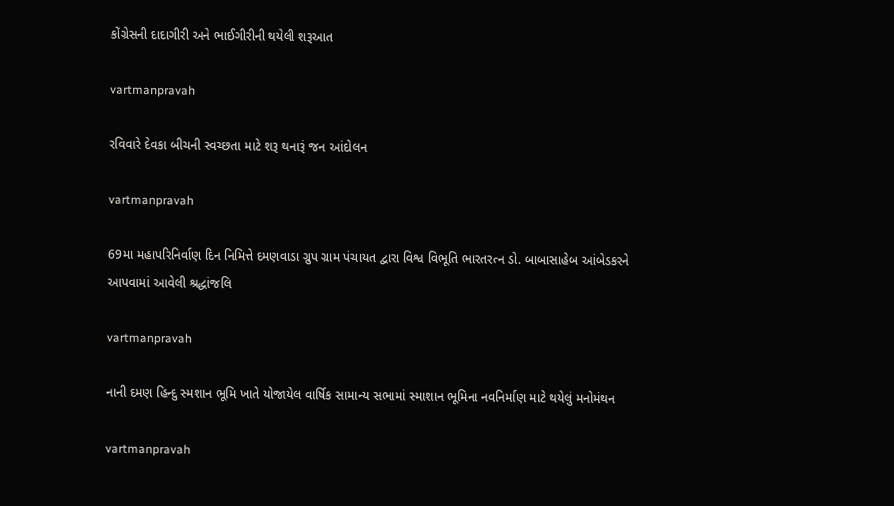કોંગ્રેસની દાદાગીરી અને ભાઈગીરીની થયેલી શરૂઆત

vartmanpravah

રવિવારે દેવકા બીચની સ્‍વચ્‍છતા માટે શરૂ થનારૂં જન આંદોલન

vartmanpravah

69મા મહાપરિનિર્વાણ દિન નિમિત્તે દમણવાડા ગ્રુપ ગ્રામ પંચાયત દ્વારા વિશ્વ વિભૂતિ ભારતરત્‍ન ડો. બાબાસાહેબ આંબેડકરને આપવામાં આવેલી શ્રદ્ધાંજલિ

vartmanpravah

નાની દમણ હિન્દુ સ્મશાન ભૂમિ ખાતે યોજાયેલ વાર્ષિક સામાન્ય સભામાં સ્માશાન ભૂમિના નવનિર્માણ માટે થયેલું મનોમંથન

vartmanpravah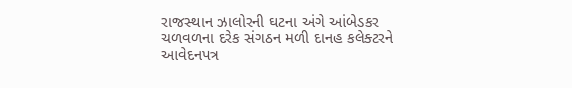રાજસ્‍થાન ઝાલોરની ઘટના અંગે આંબેડકર ચળવળના દરેક સંગઠન મળી દાનહ કલેક્‍ટરને આવેદનપત્ર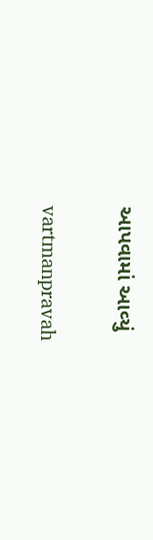આપવામાં આવ્‍યું

vartmanpravah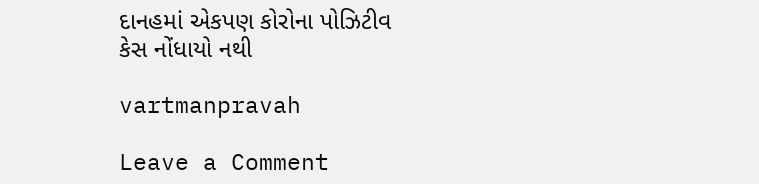દાનહમાં એકપણ કોરોના પોઝિટીવ કેસ નોંધાયો નથી

vartmanpravah

Leave a Comment